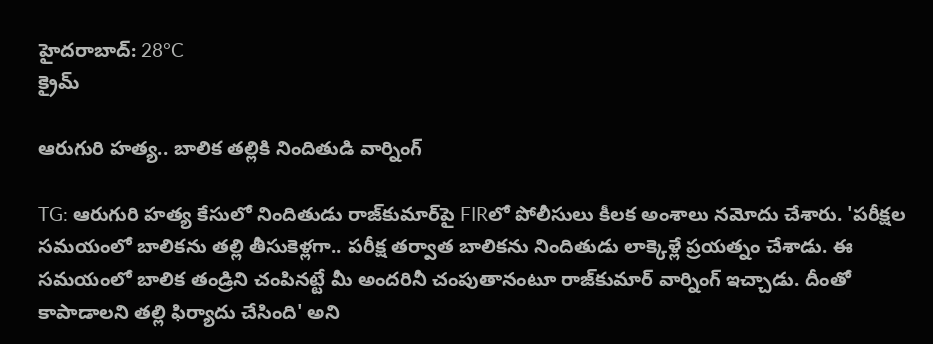హైదరాబాద్: 28°C
క్రైమ్

ఆరుగురి హత్య.. బాలిక తల్లికి నిందితుడి వార్నింగ్

TG: ఆరుగురి హత్య కేసులో నిందితుడు రాజ్‌కుమార్‌పై FIRలో పోలీసులు కీలక అంశాలు నమోదు చేశారు. 'పరీక్షల సమయంలో బాలికను తల్లి తీసుకెళ్లగా.. పరీక్ష తర్వాత బాలికను నిందితుడు లాక్కెళ్లే ప్రయత్నం చేశాడు. ఈ సమయంలో బాలిక తండ్రిని చంపినట్టే మీ అందరినీ చంపుతానంటూ రాజ్‌కుమార్ వార్నింగ్ ఇచ్చాడు. దీంతో కాపాడాలని తల్లి ఫిర్యాదు చేసింది' అని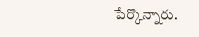పేర్కొన్నారు.